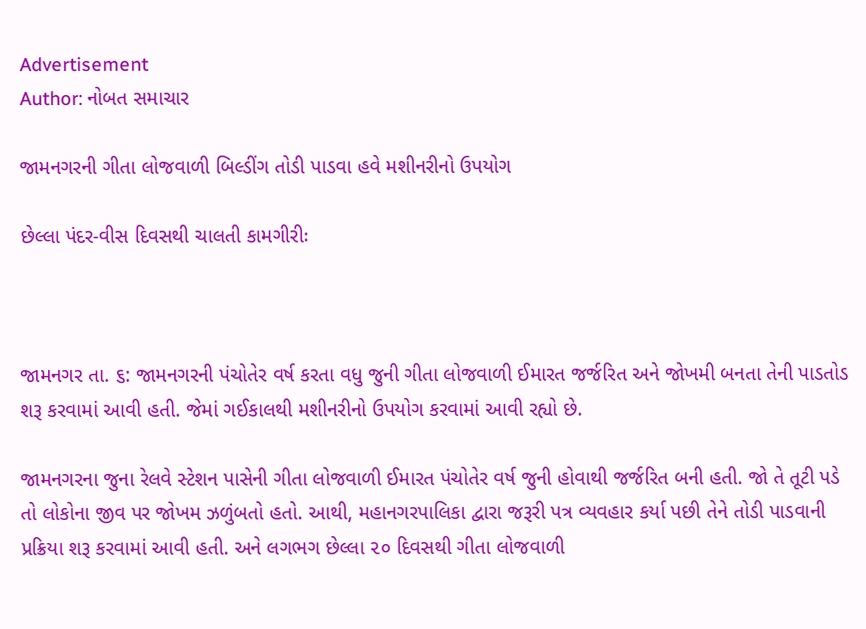Advertisement
Author: નોબત સમાચાર

જામનગરની ગીતા લોજવાળી બિલ્ડીંગ તોડી પાડવા હવે મશીનરીનો ઉપયોગ

છેલ્લા પંદર-વીસ દિવસથી ચાલતી કામગીરીઃ



જામનગર તા. ૬: જામનગરની પંચોતેર વર્ષ કરતા વધુ જુની ગીતા લોજવાળી ઈમારત જર્જરિત અને જોખમી બનતા તેની પાડતોડ શરૂ કરવામાં આવી હતી. જેમાં ગઈકાલથી મશીનરીનો ઉપયોગ કરવામાં આવી રહ્યો છે.

જામનગરના જુના રેલવે સ્ટેશન પાસેની ગીતા લોજવાળી ઈમારત પંચોતેર વર્ષ જુની હોવાથી જર્જરિત બની હતી. જો તે તૂટી પડે તો લોકોના જીવ પર જોખમ ઝળુંબતો હતો. આથી, મહાનગરપાલિકા દ્વારા જરૂરી પત્ર વ્યવહાર કર્યા પછી તેને તોડી પાડવાની પ્રક્રિયા શરૂ કરવામાં આવી હતી. અને લગભગ છેલ્લા ૨૦ દિવસથી ગીતા લોજવાળી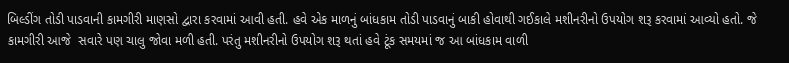બિલ્ડીંગ તોડી પાડવાની કામગીરી માણસો દ્વારા કરવામાં આવી હતી. હવે એક માળનું બાંધકામ તોડી પાડવાનું બાકી હોવાથી ગઈકાલે મશીનરીનો ઉપયોગ શરૂ કરવામાં આવ્યો હતો. જે કામગીરી આજે  સવારે પણ ચાલુ જોવા મળી હતી. પરંતુ મશીનરીનો ઉપયોગ શરૂ થતાં હવે ટૂંક સમયમાં જ આ બાંધકામ વાળી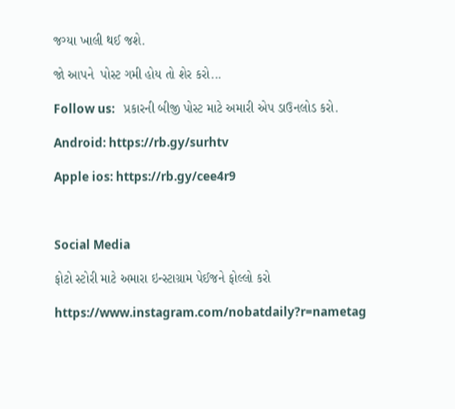જગ્યા ખાલી થઈ જશે.

જો આપને  પોસ્ટ ગમી હોય તો શેર કરો...

Follow us:   પ્રકારની બીજી પોસ્ટ માટે અમારી એપ ડાઉનલોડ કરો.

Android: https://rb.gy/surhtv

Apple ios: https://rb.gy/cee4r9



Social Media

ફોટો સ્ટોરી માટે અમારા ઇન્સ્ટાગ્રામ પેઈજને ફોલ્લો કરો

https://www.instagram.com/nobatdaily?r=nametag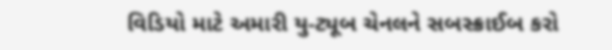વિડિયો માટે અમારી યુ-ટ્યૂબ ચેનલને સબસ્ક્રાઈબ કરો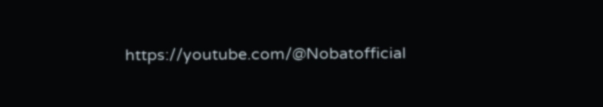https://youtube.com/@Nobatofficial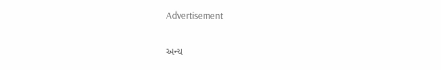Advertisement

અન્ય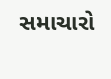સમાચારો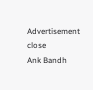Advertisement
close
Ank Bandh